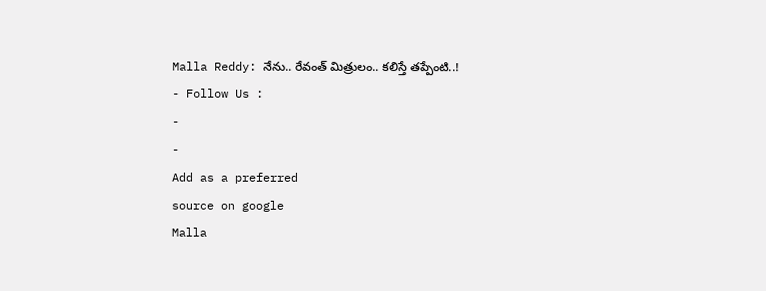Malla Reddy: నేను.. రేవంత్ మిత్రులం.. కలిస్తే తప్పేంటి..!
- Follow Us :
-
-
Add as a preferred
source on google
Malla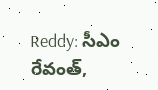Reddy: సీఎం రేవంత్,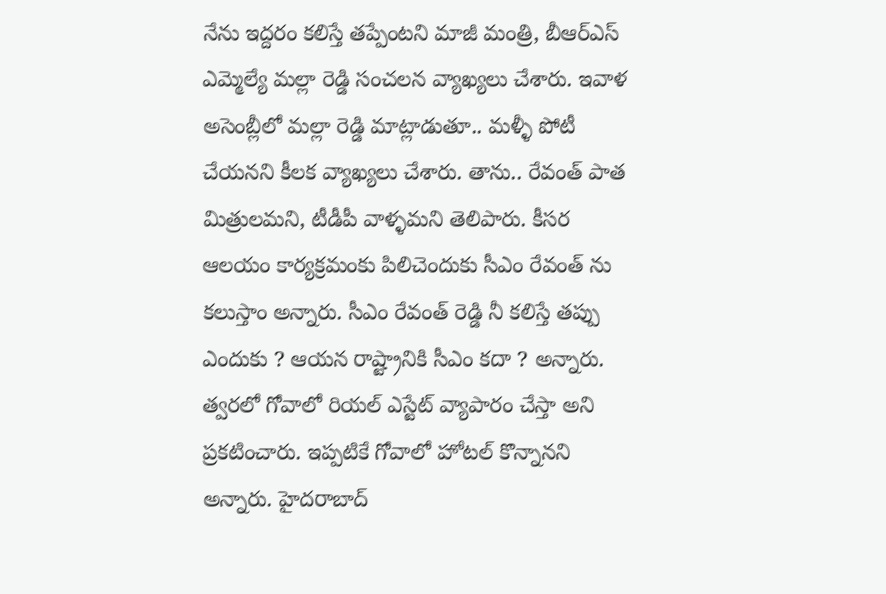నేను ఇద్దరం కలిస్తే తప్పేంటని మాజీ మంత్రి, బీఆర్ఎస్ ఎమ్మెల్యే మల్లా రెడ్డి సంచలన వ్యాఖ్యలు చేశారు. ఇవాళ అసెంబ్లీలో మల్లా రెడ్డి మాట్లాడుతూ.. మళ్ళీ పోటీ చేయనని కీలక వ్యాఖ్యలు చేశారు. తాను.. రేవంత్ పాత మిత్రులమని, టీడీపీ వాళ్ళమని తెలిపారు. కీసర ఆలయం కార్యక్రమంకు పిలిచెందుకు సీఎం రేవంత్ ను కలుస్తాం అన్నారు. సీఎం రేవంత్ రెడ్డి నీ కలిస్తే తప్పు ఎందుకు ? ఆయన రాష్ట్రానికి సీఎం కదా ? అన్నారు. త్వరలో గోవాలో రియల్ ఎస్టేట్ వ్యాపారం చేస్తా అని ప్రకటించారు. ఇప్పటికే గోవాలో హోటల్ కొన్నానని అన్నారు. హైదరాబాద్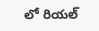లో రియల్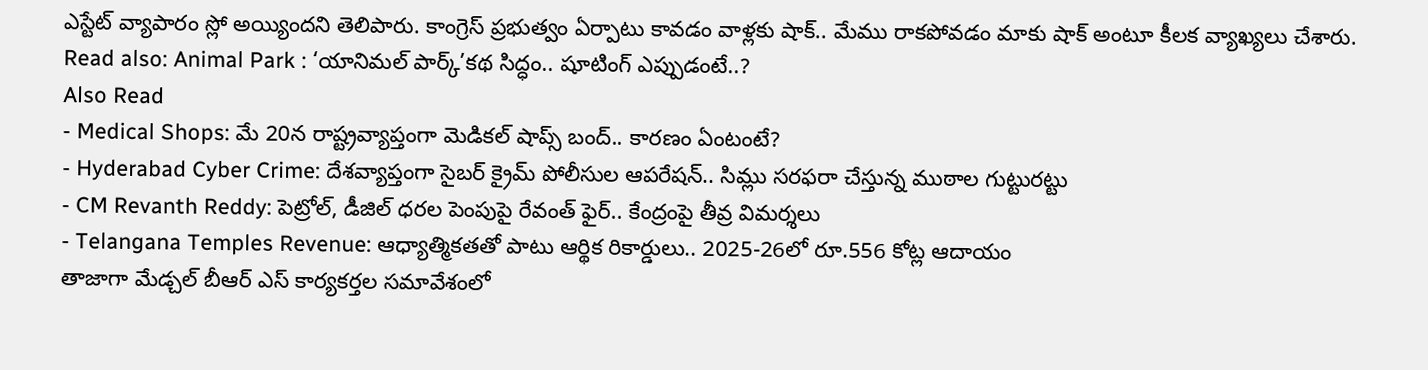ఎస్టేట్ వ్యాపారం స్లో అయ్యిందని తెలిపారు. కాంగ్రెస్ ప్రభుత్వం ఏర్పాటు కావడం వాళ్లకు షాక్.. మేము రాకపోవడం మాకు షాక్ అంటూ కీలక వ్యాఖ్యలు చేశారు.
Read also: Animal Park : ‘యానిమల్ పార్క్’కథ సిద్ధం.. షూటింగ్ ఎప్పుడంటే..?
Also Read
- Medical Shops: మే 20న రాష్ట్రవ్యాప్తంగా మెడికల్ షాప్స్ బంద్.. కారణం ఏంటంటే?
- Hyderabad Cyber Crime: దేశవ్యాప్తంగా సైబర్ క్రైమ్ పోలీసుల ఆపరేషన్.. సిమ్లు సరఫరా చేస్తున్న ముఠాల గుట్టురట్టు
- CM Revanth Reddy: పెట్రోల్, డీజిల్ ధరల పెంపుపై రేవంత్ ఫైర్.. కేంద్రంపై తీవ్ర విమర్శలు
- Telangana Temples Revenue: ఆధ్యాత్మికతతో పాటు ఆర్థిక రికార్డులు.. 2025-26లో రూ.556 కోట్ల ఆదాయం
తాజాగా మేడ్చల్ బీఆర్ ఎస్ కార్యకర్తల సమావేశంలో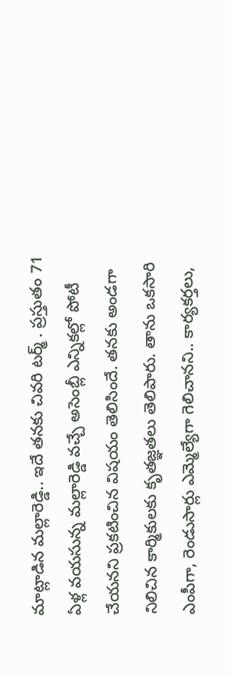మాట్లాడిన మల్లారెడ్డి.. ఇదే తనకు చివరి టర్మ్ . ప్రస్తుతం 71 ఏళ్ల వయసున్న మల్లారెడ్డి వచ్చే అసెంబ్లీ ఎన్నికల్లో పోటీ చేయనని ప్రకటించిన విషయం తెలిసిందే. తనకు అండగా నిలిచిన కార్మికులకు కృతజ్ఞతలు తెలిపారు. తాను ఒకసారి ఎంపీగా, రెండుసార్లు ఎమ్మెల్యేగా గెలిచానని.. కార్యకర్తలు,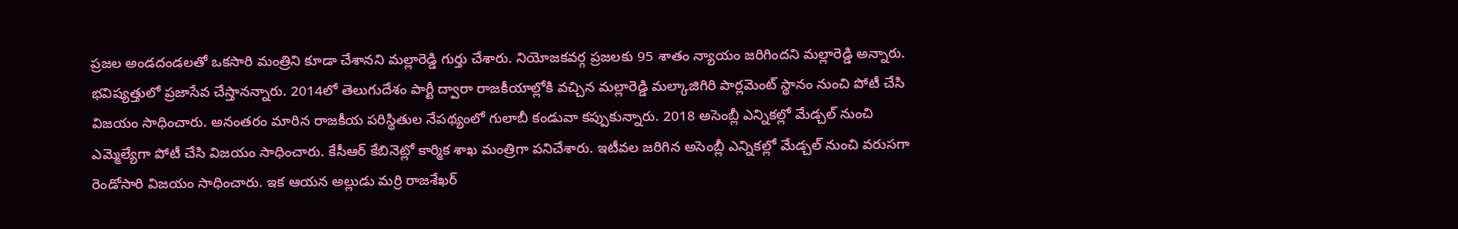ప్రజల అండదండలతో ఒకసారి మంత్రిని కూడా చేశానని మల్లారెడ్డి గుర్తు చేశారు. నియోజకవర్గ ప్రజలకు 95 శాతం న్యాయం జరిగిందని మల్లారెడ్డి అన్నారు. భవిష్యత్తులో ప్రజాసేవ చేస్తానన్నారు. 2014లో తెలుగుదేశం పార్టీ ద్వారా రాజకీయాల్లోకి వచ్చిన మల్లారెడ్డి మల్కాజిగిరి పార్లమెంట్ స్థానం నుంచి పోటీ చేసి విజయం సాధించారు. అనంతరం మారిన రాజకీయ పరిస్థితుల నేపథ్యంలో గులాబీ కండువా కప్పుకున్నారు. 2018 అసెంబ్లీ ఎన్నికల్లో మేడ్చల్ నుంచి ఎమ్మెల్యేగా పోటీ చేసి విజయం సాధించారు. కేసీఆర్ కేబినెట్లో కార్మిక శాఖ మంత్రిగా పనిచేశారు. ఇటీవల జరిగిన అసెంబ్లీ ఎన్నికల్లో మేడ్చల్ నుంచి వరుసగా రెండోసారి విజయం సాధించారు. ఇక ఆయన అల్లుడు మర్రి రాజశేఖర్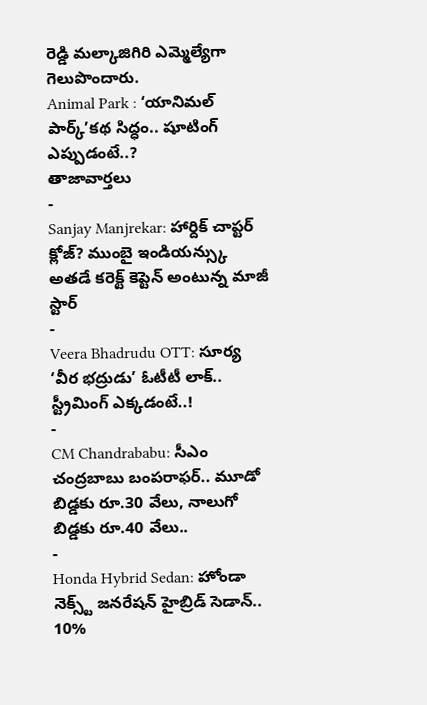రెడ్డి మల్కాజిగిరి ఎమ్మెల్యేగా గెలుపొందారు.
Animal Park : ‘యానిమల్ పార్క్’కథ సిద్ధం.. షూటింగ్ ఎప్పుడంటే..?
తాజావార్తలు
-
Sanjay Manjrekar: హార్దిక్ చాప్టర్ క్లోజ్? ముంబై ఇండియన్స్కు అతడే కరెక్ట్ కెప్టెన్ అంటున్న మాజీ స్టార్
-
Veera Bhadrudu OTT: సూర్య ‘వీర భద్రుడు’ ఓటీటీ లాక్.. స్ట్రీమింగ్ ఎక్కడంటే..!
-
CM Chandrababu: సీఎం చంద్రబాబు బంపరాఫర్.. మూడో బిడ్డకు రూ.30 వేలు, నాలుగో బిడ్డకు రూ.40 వేలు..
-
Honda Hybrid Sedan: హోండా నెక్స్ట్ జనరేషన్ హైబ్రిడ్ సెడాన్.. 10%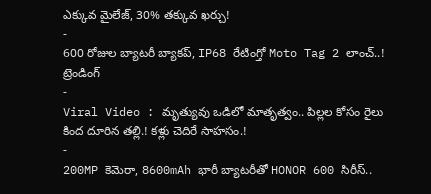ఎక్కువ మైలేజ్, 30% తక్కువ ఖర్చు!
-
600 రోజుల బ్యాటరీ బ్యాకప్, IP68 రేటింగ్తో Moto Tag 2 లాంచ్..!
ట్రెండింగ్
-
Viral Video : మృత్యువు ఒడిలో మాతృత్వం.. పిల్లల కోసం రైలు కింద దూరిన తల్లి.! కళ్లు చెదిరే సాహసం.!
-
200MP కెమెరా, 8600mAh భారీ బ్యాటరీతో HONOR 600 సిరీస్..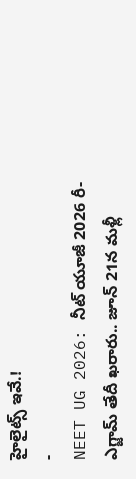హైలైట్స్ ఇవే.!
-
NEET UG 2026: నీట్ యూజీ 2026 రీ-ఎగ్జామ్ తేదీ ఖరారు.. జూన్ 21న మళ్లీ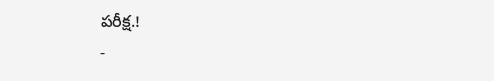పరీక్ష.!
-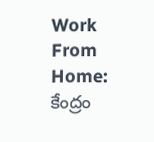Work From Home: కేంద్రం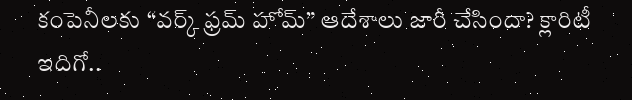కంపెనీలకు “వర్క్ ఫ్రమ్ హోమ్” ఆదేశాలు జారీ చేసిందా? క్లారిటీ ఇదిగో..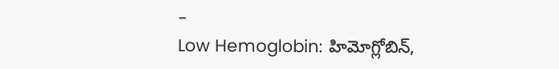-
Low Hemoglobin: హిమోగ్లోబిన్,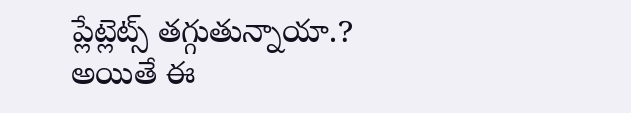ప్లేట్లెట్స్ తగ్గుతున్నాయా.? అయితే ఈ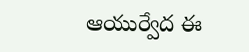ఆయుర్వేద ఈ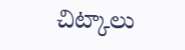చిట్కాలు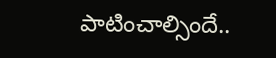పాటించాల్సిందే..